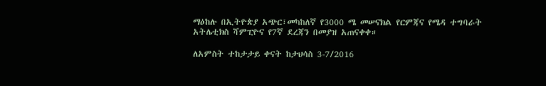ማዕከሉ በኢትዮጵያ አጭር፣መካከለኛ የ3000 ሜ መሠናክል የርምጃና የሜዳ ተግባራት አትሌቲክስ ሻምፒዮና የ7ኛ ደረጃን በመያዝ አጠናቀቀ።

ለአምስት ተከታታይ ቀናት ከታህሳስ 3-7/2016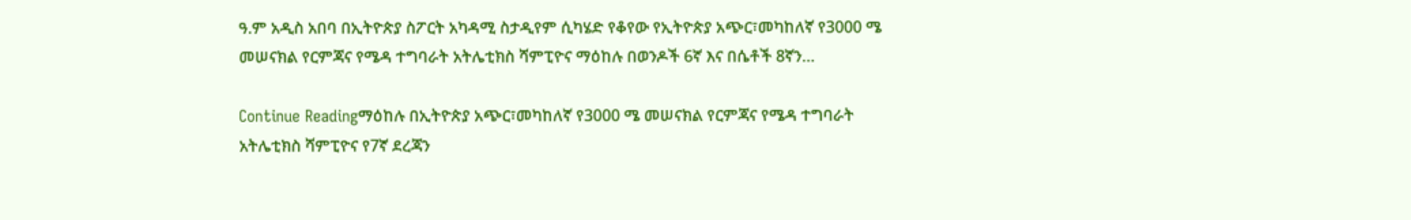ዓ.ም አዲስ አበባ በኢትዮጵያ ስፖርት አካዳሚ ስታዲየም ሲካሄድ የቆየው የኢትዮጵያ አጭር፣መካከለኛ የ3000 ሜ መሠናክል የርምጃና የሜዳ ተግባራት አትሌቲክስ ሻምፒዮና ማዕከሉ በወንዶች 6ኛ እና በሴቶች 8ኛን…

Continue Readingማዕከሉ በኢትዮጵያ አጭር፣መካከለኛ የ3000 ሜ መሠናክል የርምጃና የሜዳ ተግባራት አትሌቲክስ ሻምፒዮና የ7ኛ ደረጃን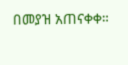በመያዝ አጠናቀቀ።